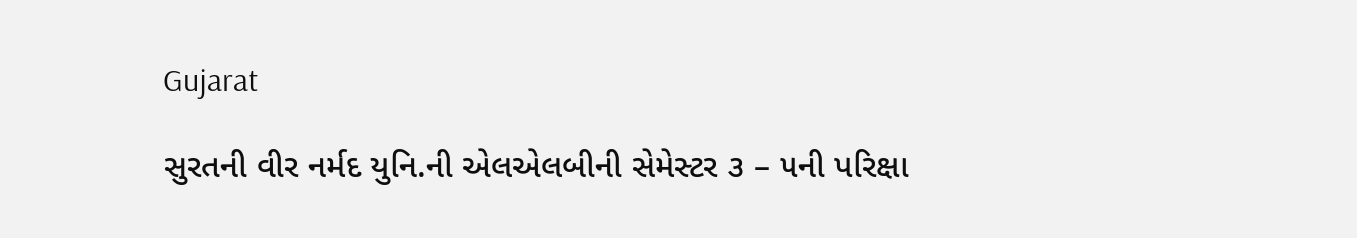Gujarat

સુરતની વીર નર્મદ યુનિ.ની એલએલબીની સેમેસ્ટર ૩ – ૫ની પરિક્ષા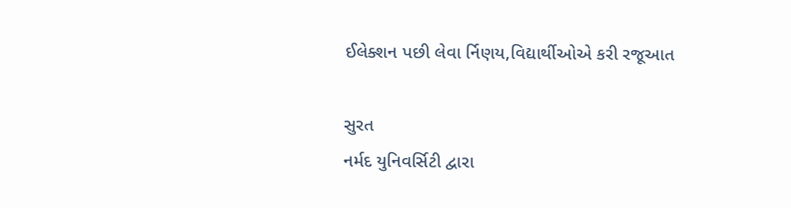ઈલેક્શન પછી લેવા ર્નિણય,વિદ્યાર્થીઓએ કરી રજૂઆત

સુરત
નર્મદ યુનિવર્સિટી દ્વારા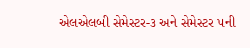એલએલબી સેમેસ્ટર-૩ અને સેમેસ્ટર ૫ની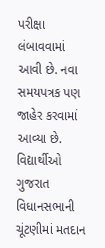પરીક્ષા લંબાવવામાં આવી છે. નવા સમયપત્રક પણ જાહેર કરવામાં આવ્યા છે. વિદ્યાર્થીઓ ગુજરાત વિધાનસભાની ચૂંટણીમાં મતદાન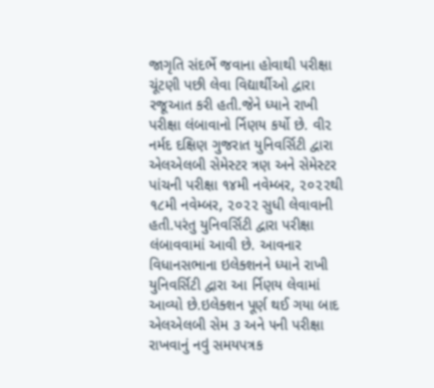જાગૃતિ સંદર્ભે જવાના હોવાથી પરીક્ષા ચૂંટણી પછી લેવા વિદ્યાર્થીઓ દ્વારા રજૂઆત કરી હતી.જેને ધ્યાને રાખી પરીક્ષા લંબાવાનો ર્નિણય કર્યો છે. વી૨ નર્મદ દક્ષિણ ગુજરાત યુનિવર્સિટી દ્વારા એલએલબી સેમેસ્ટર ત્રણ અને સેમેસ્ટર પાંચની પરીક્ષા ૧૪મી નવેમ્બર, ૨૦૨૨થી ૧૮મી નવેમ્બર, ૨૦૨૨ સુધી લેવાવાની હતી.પરંતુ યુનિવર્સિટી દ્વારા પરીક્ષા લંબાવવામાં આવી છે. આવનાર વિધાનસભાના ઇલેક્શનને ધ્યાને રાખી યુનિવર્સિટી દ્વારા આ ર્નિણય લેવામાં આવ્યો છે.ઇલેક્શન પૂર્ણ થઈ ગયા બાદ એલએલબી સેમ ૩ અને ૫ની પરીક્ષા રાખવાનું નવું સમયપત્રક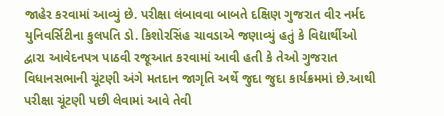જાહેર કરવામાં આવ્યું છે. પરીક્ષા લંબાવવા બાબતે દક્ષિણ ગુજરાત વીર નર્મદ યુનિવર્સિટીના કુલપતિ ડો. કિશોરસિંહ ચાવડાએ જણાવ્યું હતું કે વિદ્યાર્થીઓ દ્વારા આવેદનપત્ર પાઠવી રજૂઆત કરવામાં આવી હતી કે તેઓ ગુજરાત વિધાનસભાની ચૂંટણી અંગે મતદાન જાગૃતિ અર્થે જુદા જુદા કાર્યક્રમમાં છે.આથી પરીક્ષા ચૂંટણી પછી લેવામાં આવે તેવી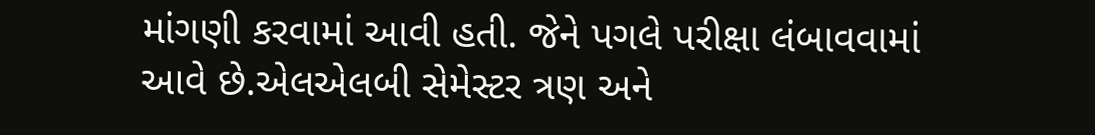માંગણી કરવામાં આવી હતી. જેને પગલે પરીક્ષા લંબાવવામાં આવે છે.એલએલબી સેમેસ્ટર ત્રણ અને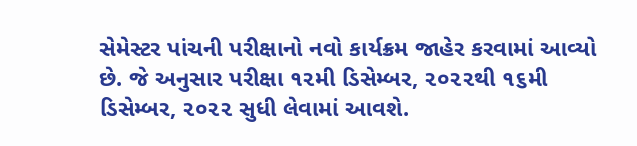સેમેસ્ટર પાંચની પરીક્ષાનો નવો કાર્યક્રમ જાહેર કરવામાં આવ્યો છે. જે અનુસાર પરીક્ષા ૧૨મી ડિસેમ્બર, ૨૦૨૨થી ૧૬મી ડિસેમ્બર, ૨૦૨૨ સુધી લેવામાં આવશે.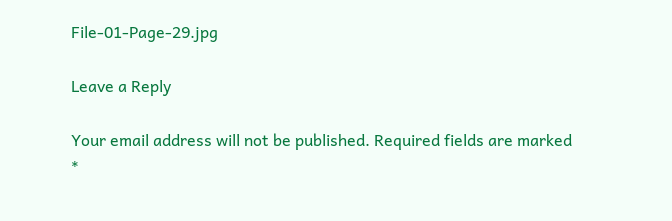File-01-Page-29.jpg

Leave a Reply

Your email address will not be published. Required fields are marked *